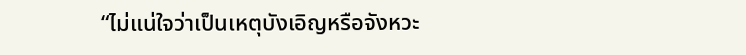“ไม่แน่ใจว่าเป็นเหตุบังเอิญหรือจังหวะ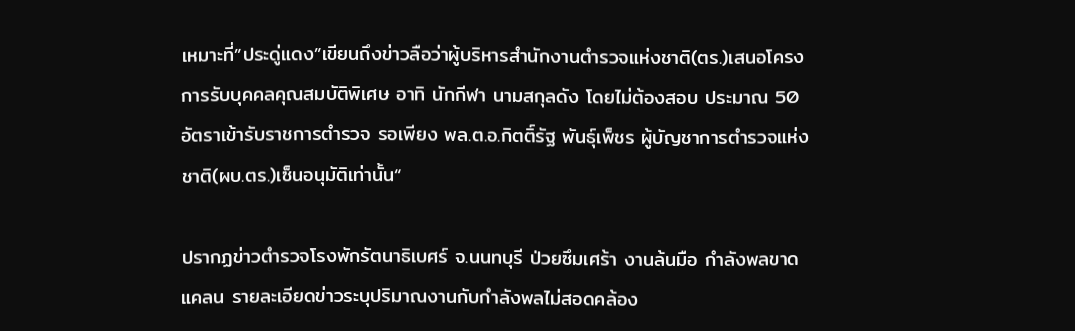เหมาะที่”ประดู่แดง”เขียนถึงข่าวลือว่าผู้บริหารสำนักงานตำรวจแห่งชาติ(ตร.)เสนอโครงการรับบุคคลคุณสมบัติพิเศษ อาทิ นักกีฬา นามสกุลดัง โดยไม่ต้องสอบ ประมาณ 50 อัตราเข้ารับราชการตำรวจ รอเพียง พล.ต.อ.กิตติ์รัฐ พันธุ์เพ็ชร ผู้บัญชาการตำรวจแห่งชาติ(ผบ.ตร.)เซ็นอนุมัติเท่านั้น“

ปรากฏข่าวตำรวจโรงพักรัตนาธิเบศร์ จ.นนทบุรี ป่วยซึมเศร้า งานล้นมือ กำลังพลขาดแคลน รายละเอียดข่าวระบุปริมาณงานกับกำลังพลไม่สอดคล้อง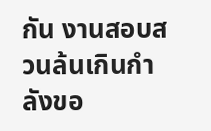กัน งานสอบสวนล้นเกินกำลังขอ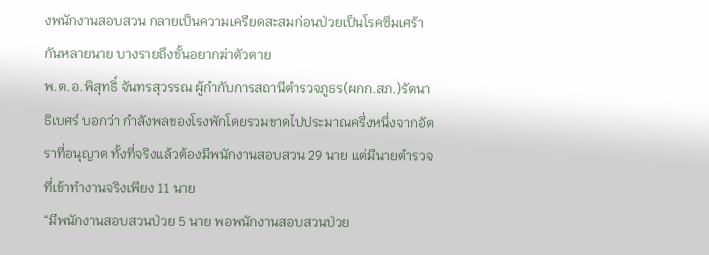งพนักงานสอบสวน กลายเป็นความเครียดสะสมก่อนป่วยเป็นโรคซึมเศร้ากันหลายนาย บางรายถึงขั้นอยากฆ่าตัวตาย
พ.ต.อ.พิสุทธิ์ จันทรสุวรรณ ผู้กำกับการสถานีตำรวจภูธร(ผกก.สภ.)รัตนาธิเบศร์ บอกว่า กำลังพลของโรงพักโดยรวมขาดไปประมาณครึ่งหนึ่งจากอัตราที่อนุญาต ทั้งที่จริงแล้วต้องมีพนักงานสอบสวน 29 นาย แต่มีนายตำรวจที่เข้าทำงานจริงเพียง 11 นาย
“มีพนักงานสอบสวนป่วย 5 นาย พอพนักงานสอบสวนป่วย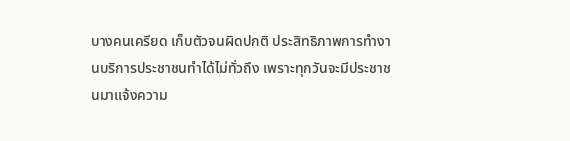บางคนเครียด เก็บตัวจนผิดปกติ ประสิทธิภาพการทำงานบริการประชาชนทำได้ไม่ทั่วถึง เพราะทุกวันจะมีประชาชนมาแจ้งความ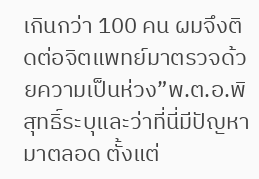เกินกว่า 100 คน ผมจึงติดต่อจิตแพทย์มาตรวจด้วยความเป็นห่วง”พ.ต.อ.พิสุทธิ์ระบุและว่าที่นี่มีปัญหามาตลอด ตั้งแต่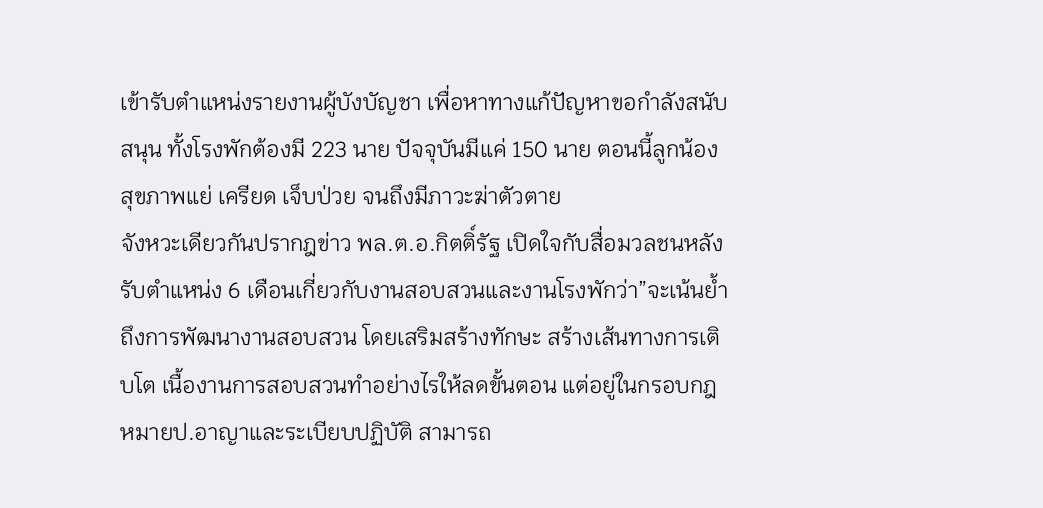เข้ารับตำแหน่งรายงานผู้บังบัญชา เพื่อหาทางแก้ปัญหาขอกำลังสนับสนุน ทั้งโรงพักต้องมี 223 นาย ปัจจุบันมีแค่ 150 นาย ตอนนี้ลูกน้องสุขภาพแย่ เครียด เจ็บป่วย จนถึงมีภาวะฆ่าตัวตาย
จังหวะเดียวกันปรากฎข่าว พล.ต.อ.กิตติ์รัฐ เปิดใจกับสื่อมวลชนหลังรับตำแหน่ง 6 เดือนเกี่ยวกับงานสอบสวนและงานโรงพักว่า”จะเน้นย้ำถึงการพัฒนางานสอบสวน โดยเสริมสร้างทักษะ สร้างเส้นทางการเติบโต เนื้องานการสอบสวนทำอย่างไรให้ลดขั้นตอน แต่อยู่ในกรอบกฎหมายป.อาญาและระเบียบปฏิบัติ สามารถ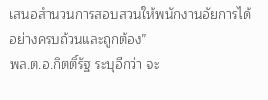เสนอสำนวนการสอบสวนให้พนักงานอัยการได้อย่างครบถ้วนและถูกต้อง”
พล.ต.อ.กิตติ์รัฐ ระบุอีกว่า จะ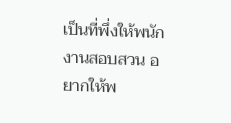เป็นที่พึ่งให้พนักงานสอบสวน อยากให้พ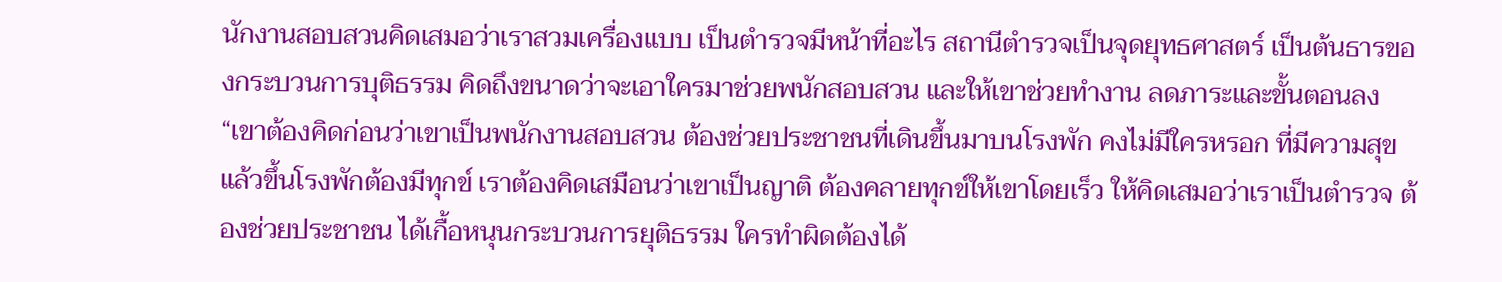นักงานสอบสวนคิดเสมอว่าเราสวมเครื่องแบบ เป็นตำรวจมีหน้าที่อะไร สถานีตำรวจเป็นจุดยุทธศาสตร์ เป็นต้นธารของกระบวนการบุติธรรม คิดถึงขนาดว่าจะเอาใครมาช่วยพนักสอบสวน และให้เขาช่วยทำงาน ลดภาระและขั้นตอนลง
“เขาต้องคิดก่อนว่าเขาเป็นพนักงานสอบสวน ต้องช่วยประชาชนที่เดินขึ้นมาบนโรงพัก คงไม่มีใครหรอก ที่มีความสุขแล้วขึ้นโรงพักต้องมีทุกข์ เราต้องคิดเสมือนว่าเขาเป็นญาติ ต้องคลายทุกข์ให้เขาโดยเร็ว ให้คิดเสมอว่าเราเป็นตำรวจ ต้องช่วยประชาชน ได้เกื้อหนุนกระบวนการยุติธรรม ใครทำผิดต้องได้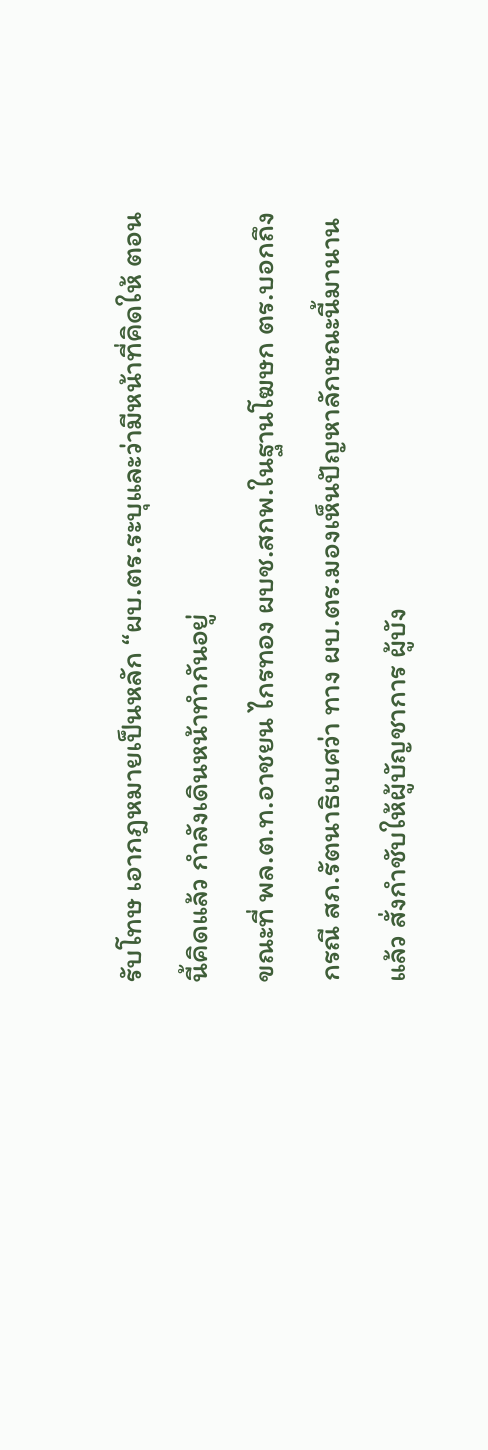รับโทษ เอากฎหมายเป็นหลัก “ผบ.ตร.ระบุและว่ามีหน้าที่คิดให้ ตอนนี้คิดแล้ว กำลังเดินหน้าทำกันอยู่
ขณะที่ พล.ต.ท.อาชยน ไกรทอง ผบช.สกพ.ในฐานโฆษก ตร.บอกถึง กรณี สภ.รัตนาธิเบศว่า ทาง ผบ.ตร.มองเห็นปัญหาลักษณะนี้มานานแล้ว สั่งกำชับให้ผู้บัญชาการ ผู้บัง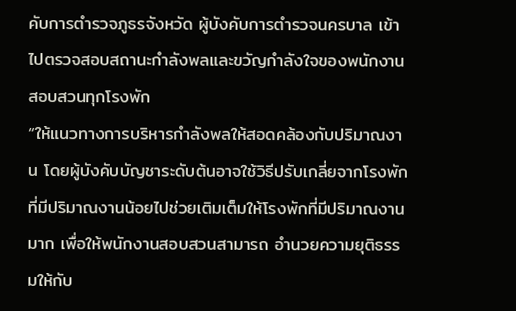คับการตำรวจภูธรจังหวัด ผู้บังคับการตำรวจนครบาล เข้าไปตรวจสอบสถานะกำลังพลและขวัญกำลังใจของพนักงานสอบสวนทุกโรงพัก
“ให้แนวทางการบริหารกำลังพลให้สอดคล้องกับปริมาณงาน โดยผู้บังคับบัญชาระดับต้นอาจใช้วิธีปรับเกลี่ยจากโรงพักที่มีปริมาณงานน้อยไปช่วยเติมเต็มให้โรงพักที่มีปริมาณงานมาก เพื่อให้พนักงานสอบสวนสามารถ อำนวยความยุติธรรมให้กับ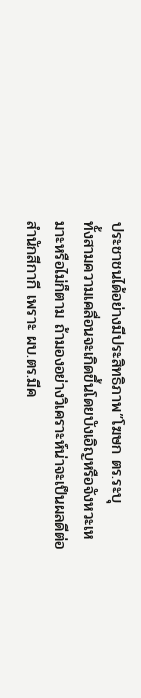ประชาชนได้อย่างมีประสิทธิภาพ”โฆษก ตร.ระบุ
ทั้งสามความเคลื่อนจะเกิดขึ้นโดยบังเอิญหรือจังหวะเหมาะหรือไม่ก็ตาม ถ้ามองอย่างวิเคราะห์น่าจะเป็นผลดีต่อสำนักสีกากี เพราะ ผบ.ตร.มีค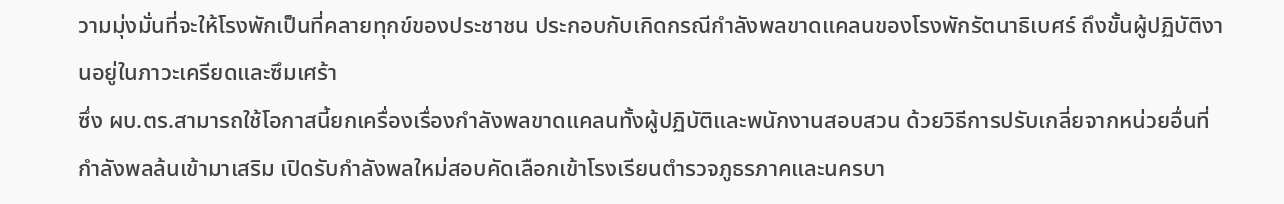วามมุ่งมั่นที่จะให้โรงพักเป็นที่คลายทุกข์ของประชาชน ประกอบกับเกิดกรณีกำลังพลขาดแคลนของโรงพักรัตนาธิเบศร์ ถึงขั้นผู้ปฏิบัติงานอยู่ในภาวะเครียดและซึมเศร้า
ซึ่ง ผบ.ตร.สามารถใช้โอกาสนี้ยกเครื่องเรื่องกำลังพลขาดแคลนทั้งผู้ปฏิบัติและพนักงานสอบสวน ด้วยวิธีการปรับเกลี่ยจากหน่วยอื่นที่กำลังพลล้นเข้ามาเสริม เปิดรับกำลังพลใหม่สอบคัดเลือกเข้าโรงเรียนตำรวจภูธรภาคและนครบา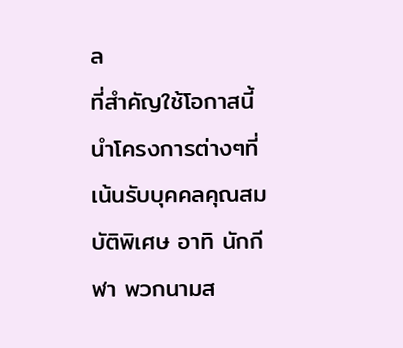ล
ที่สำคัญใช้โอกาสนี้นำโครงการต่างๆที่เน้นรับบุคคลคุณสมบัติพิเศษ อาทิ นักกีฬา พวกนามส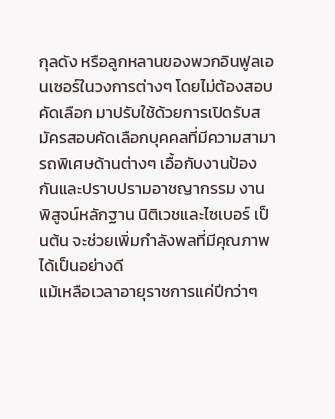กุลดัง หรือลูกหลานของพวกอินฟูลเอนเซอร์ในวงการต่างๆ โดยไม่ต้องสอบคัดเลือก มาปรับใช้ด้วยการเปิดรับสมัครสอบคัดเลือกบุคคลที่มีความสามารถพิเศษด้านต่างๆ เอื้อกับงานป้องกันและปราบปรามอาชญากรรม งานพิสูจน์หลักฐาน นิติเวชและไซเบอร์ เป็นต้น จะช่วยเพิ่มกำลังพลที่มีคุณภาพได้เป็นอย่างดี
แม้เหลือเวลาอายุราชการแค่ปีกว่าๆ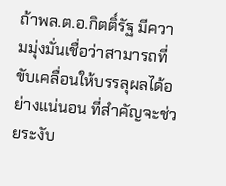ถ้าพล.ต.อ.กิตติ์รัฐ มีความมุ่งมั่นเชื่อว่าสามารถที่ขับเคลื่อนให้บรรลุผลได้อย่างแน่นอน ที่สำคัญจะช่วยระงับ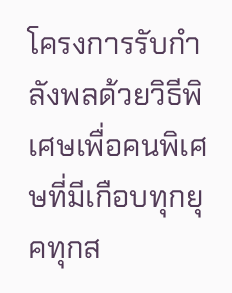โครงการรับกำลังพลด้วยวิธีพิเศษเพื่อคนพิเศษที่มีเกือบทุกยุคทุกส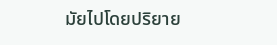มัยไปโดยปริยาย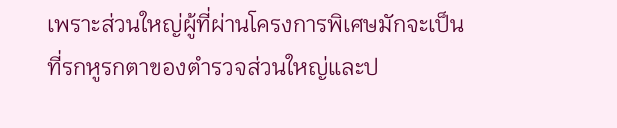เพราะส่วนใหญ่ผู้ที่ผ่านโครงการพิเศษมักจะเป็นที่รกหูรกตาของตำรวจส่วนใหญ่และป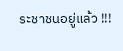ระชาชนอยู่แล้ว !!!